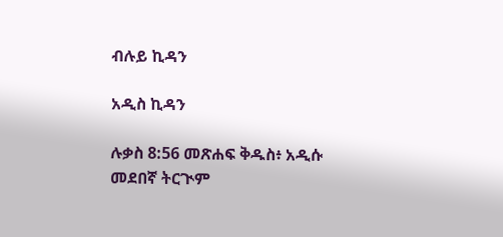ብሉይ ኪዳን

አዲስ ኪዳን

ሉቃስ 8:56 መጽሐፍ ቅዱስ፥ አዲሱ መደበኛ ትርጒም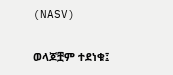(NASV)

ወላጆቿም ተደነቁ፤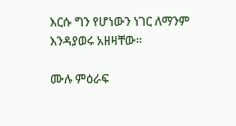እርሱ ግን የሆነውን ነገር ለማንም እንዳያወሩ አዘዛቸው።

ሙሉ ምዕራፍ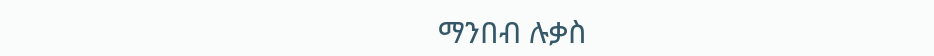ማንበብ ሉቃስ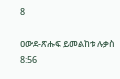8

ዐውደ-ጽሑፍ ይመልከቱ ሉቃስ 8:56